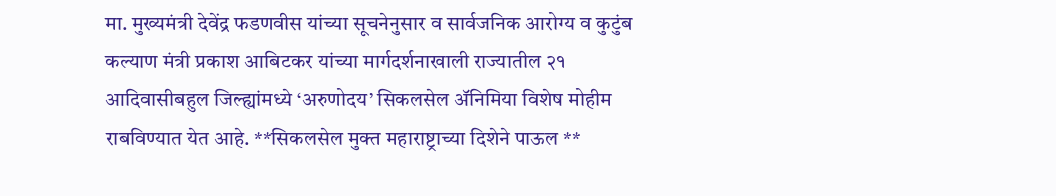मा. मुख्यमंत्री देवेंद्र फडणवीस यांच्या सूचनेनुसार व सार्वजनिक आरोग्य व कुटुंब कल्याण मंत्री प्रकाश आबिटकर यांच्या मार्गदर्शनाखाली राज्यातील २१ आदिवासीबहुल जिल्ह्यांमध्ये ‘अरुणोदय’ सिकलसेल ॲनिमिया विशेष मोहीम राबविण्यात येत आहे. **सिकलसेल मुक्त महाराष्ट्राच्या दिशेने पाऊल **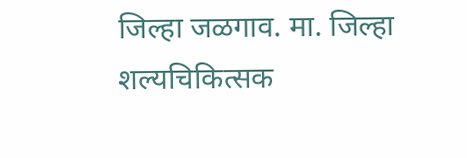जिल्हा जळगाव. मा. जिल्हा शल्यचिकित्सक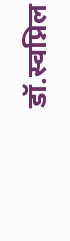डॉ.स्वप्निल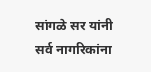सांगळे सर यांनी सर्व नागरिकांना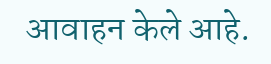आवाहन केले आहे.